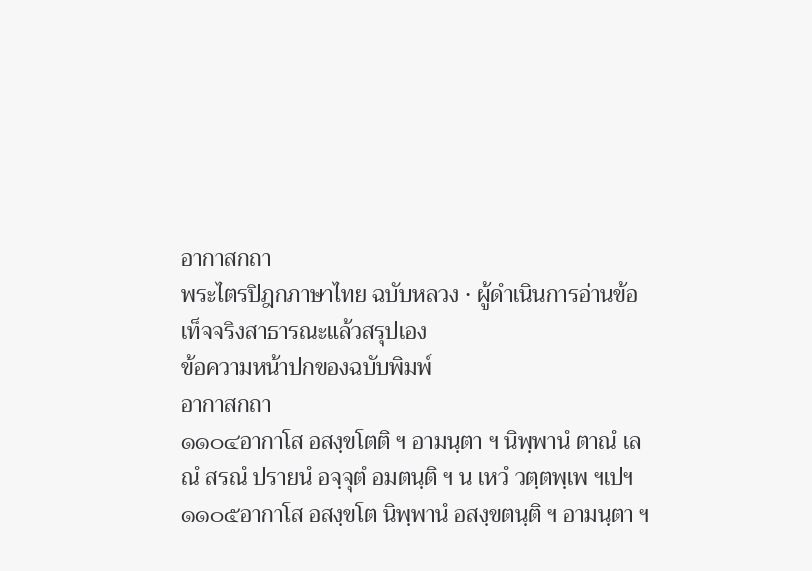อากาสกถา
พระไตรปิฎกภาษาไทย ฉบับหลวง · ผู้ดำเนินการอ่านข้อเท็จจริงสาธารณะแล้วสรุปเอง
ข้อความหน้าปกของฉบับพิมพ์
อากาสกถา
๑๑๐๔อากาโส อสงฺขโตติ ฯ อามนฺตา ฯ นิพฺพานํ ตาณํ เลณํ สรณํ ปรายนํ อจฺจุตํ อมตนฺติ ฯ น เหวํ วตฺตพฺเพ ฯเปฯ
๑๑๐๕อากาโส อสงฺขโต นิพฺพานํ อสงฺขตนฺติ ฯ อามนฺตา ฯ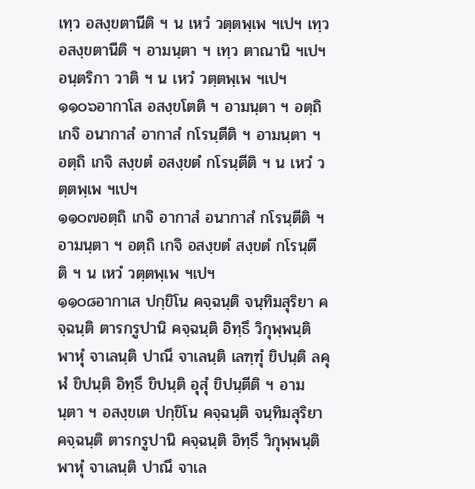เทฺว อสงฺขตานีติ ฯ น เหวํ วตฺตพฺเพ ฯเปฯ เทฺว อสงฺขตานีติ ฯ อามนฺตา ฯ เทฺว ตาณานิ ฯเปฯ อนฺตริกา วาติ ฯ น เหวํ วตฺตพฺเพ ฯเปฯ
๑๑๐๖อากาโส อสงฺขโตติ ฯ อามนฺตา ฯ อตฺถิ เกจิ อนากาสํ อากาสํ กโรนฺตีติ ฯ อามนฺตา ฯ อตฺถิ เกจิ สงฺขตํ อสงฺขตํ กโรนฺตีติ ฯ น เหวํ วตฺตพฺเพ ฯเปฯ
๑๑๐๗อตฺถิ เกจิ อากาสํ อนากาสํ กโรนฺตีติ ฯ อามนฺตา ฯ อตฺถิ เกจิ อสงฺขตํ สงฺขตํ กโรนฺตีติ ฯ น เหวํ วตฺตพฺเพ ฯเปฯ
๑๑๐๘อากาเส ปกฺขิโน คจฺฉนฺติ จนฺทิมสุริยา คจฺฉนฺติ ตารกรูปานิ คจฺฉนฺติ อิทฺธึ วิกุพฺพนฺติ พาหุํ จาเลนฺติ ปาณึ จาเลนฺติ เลฑฺฑุํ ขิปนฺติ ลคุฬํ ขิปนฺติ อิทฺธึ ขิปนฺติ อุสุํ ขิปนฺตีติ ฯ อามนฺตา ฯ อสงฺขเต ปกฺขิโน คจฺฉนฺติ จนฺทิมสุริยา คจฺฉนฺติ ตารกรูปานิ คจฺฉนฺติ อิทฺธึ วิกุพฺพนฺติ พาหุํ จาเลนฺติ ปาณึ จาเล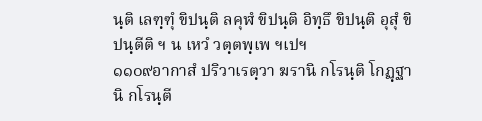นฺติ เลฑฺฑุํ ขิปนฺติ ลคุฬํ ขิปนฺติ อิทฺธึ ขิปนฺติ อุสุํ ขิปนฺตีติ ฯ น เหวํ วตฺตพฺเพ ฯเปฯ
๑๑๐๙อากาสํ ปริวาเรตฺวา ฆรานิ กโรนฺติ โกฏฺฐานิ กโรนฺตี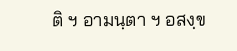ติ ฯ อามนฺตา ฯ อสงฺข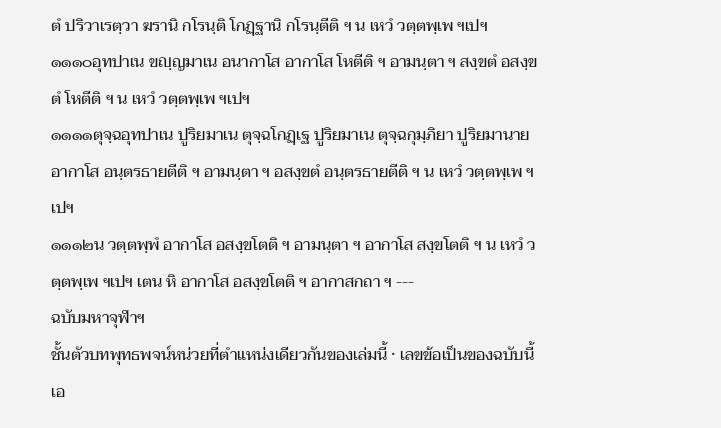ตํ ปริวาเรตฺวา ฆรานิ กโรนฺติ โกฏฺฐานิ กโรนฺตีติ ฯ น เหวํ วตฺตพฺเพ ฯเปฯ
๑๑๑๐อุทปาเน ขญฺญมาเน อนากาโส อากาโส โหตีติ ฯ อามนฺตา ฯ สงฺขตํ อสงฺขตํ โหตีติ ฯ น เหวํ วตฺตพฺเพ ฯเปฯ
๑๑๑๑ตุจฺฉอุทปาเน ปูริยมาเน ตุจฺฉโกฏฺเฐ ปูริยมาเน ตุจฺฉกุมฺภิยา ปูริยมานาย อากาโส อนฺตรธายตีติ ฯ อามนฺตา ฯ อสงฺขตํ อนฺตรธายตีติ ฯ น เหวํ วตฺตพฺเพ ฯเปฯ
๑๑๑๒น วตฺตพฺพํ อากาโส อสงฺขโตติ ฯ อามนฺตา ฯ อากาโส สงฺขโตติ ฯ น เหวํ วตฺตพฺเพ ฯเปฯ เตน หิ อากาโส อสงฺขโตติ ฯ อากาสกถา ฯ ---
ฉบับมหาจุฬาฯ
ชั้นตัวบทพุทธพจน์หน่วยที่ตำแหน่งเดียวกันของเล่มนี้ · เลขข้อเป็นของฉบับนี้เอ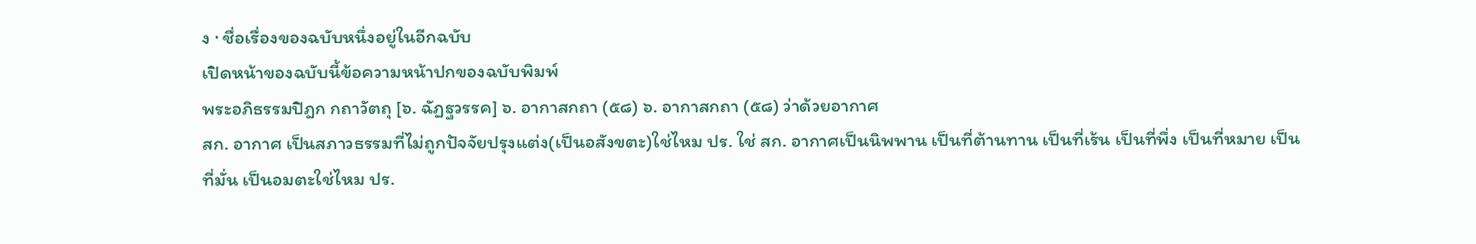ง · ชื่อเรื่องของฉบับหนึ่งอยู่ในอีกฉบับ
เปิดหน้าของฉบับนี้ข้อความหน้าปกของฉบับพิมพ์
พระอภิธรรมปิฎก กถาวัตถุ [๖. ฉัฏฐวรรค] ๖. อากาสกถา (๕๘) ๖. อากาสกถา (๕๘) ว่าด้วยอากาศ
สก. อากาศ เป็นสภาวธรรมที่ไม่ถูกปัจจัยปรุงแต่ง(เป็นอสังขตะ)ใช่ไหม ปร. ใช่ สก. อากาศเป็นนิพพาน เป็นที่ต้านทาน เป็นที่เร้น เป็นที่พึ่ง เป็นที่หมาย เป็นที่มั่น เป็นอมตะใช่ไหม ปร.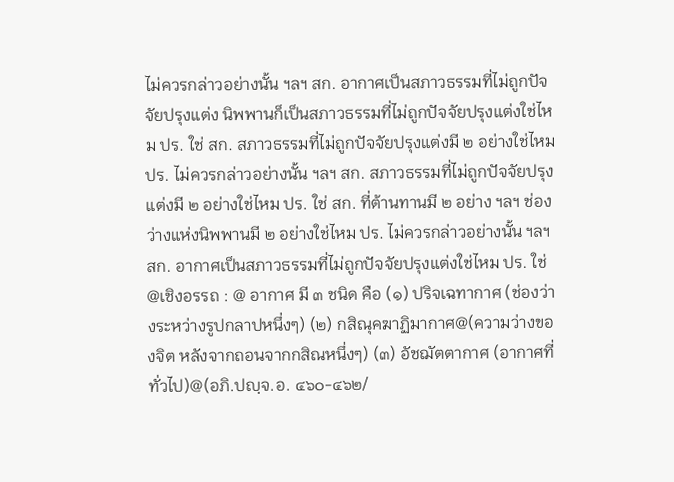ไม่ควรกล่าวอย่างนั้น ฯลฯ สก. อากาศเป็นสภาวธรรมที่ไม่ถูกปัจจัยปรุงแต่ง นิพพานก็เป็นสภาวธรรมที่ไม่ถูกปัจจัยปรุงแต่งใช่ไหม ปร. ใช่ สก. สภาวธรรมที่ไม่ถูกปัจจัยปรุงแต่งมี ๒ อย่างใช่ไหม ปร. ไม่ควรกล่าวอย่างนั้น ฯลฯ สก. สภาวธรรมที่ไม่ถูกปัจจัยปรุงแต่งมี ๒ อย่างใช่ไหม ปร. ใช่ สก. ที่ต้านทานมี ๒ อย่าง ฯลฯ ช่องว่างแห่งนิพพานมี ๒ อย่างใช่ไหม ปร. ไม่ควรกล่าวอย่างนั้น ฯลฯ สก. อากาศเป็นสภาวธรรมที่ไม่ถูกปัจจัยปรุงแต่งใช่ไหม ปร. ใช่ @เชิงอรรถ : @ อากาศ มี ๓ ชนิด คือ (๑) ปริจเฉทากาศ (ช่องว่างระหว่างรูปกลาปหนึ่งๆ) (๒) กสิณุคฆาฏิมากาศ@(ความว่างของจิต หลังจากถอนจากกสิณหนึ่งๆ) (๓) อัชฌัตตากาศ (อากาศที่ทั่วไป)@(อภิ.ปญฺจ.อ. ๔๖๐-๔๖๒/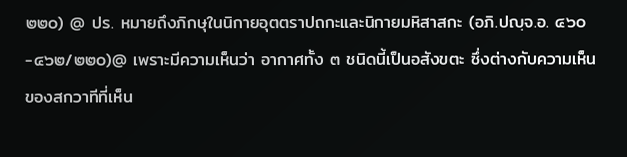๒๒๐) @ ปร. หมายถึงภิกษุในนิกายอุตตราปถกะและนิกายมหิสาสกะ (อภิ.ปญฺจ.อ. ๔๖๐-๔๖๒/๒๒๐)@ เพราะมีความเห็นว่า อากาศทั้ง ๓ ชนิดนี้เป็นอสังขตะ ซึ่งต่างกับความเห็นของสกวาทีที่เห็น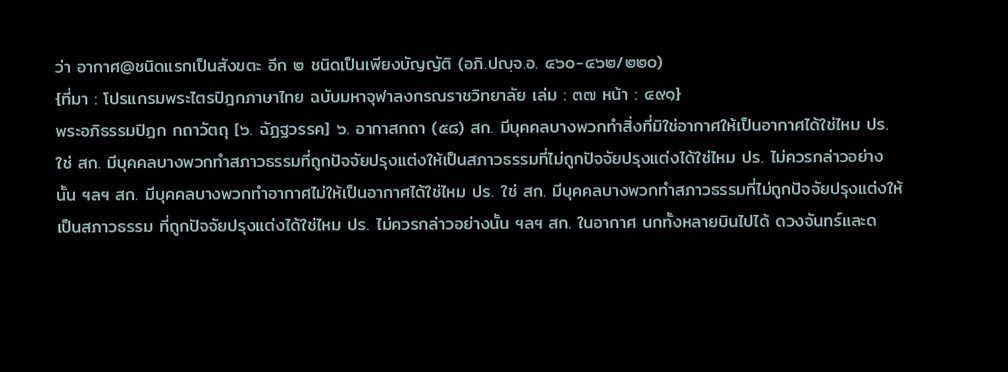ว่า อากาศ@ชนิดแรกเป็นสังขตะ อีก ๒ ชนิดเป็นเพียงบัญญัติ (อภิ.ปญฺจ.อ. ๔๖๐-๔๖๒/๒๒๐)
{ที่มา : โปรแกรมพระไตรปิฎกภาษาไทย ฉบับมหาจุฬาลงกรณราชวิทยาลัย เล่ม : ๓๗ หน้า : ๔๙๑}
พระอภิธรรมปิฎก กถาวัตถุ [๖. ฉัฏฐวรรค] ๖. อากาสกถา (๕๘) สก. มีบุคคลบางพวกทำสิ่งที่มิใช่อากาศให้เป็นอากาศได้ใช่ไหม ปร. ใช่ สก. มีบุคคลบางพวกทำสภาวธรรมที่ถูกปัจจัยปรุงแต่งให้เป็นสภาวธรรมที่ไม่ถูกปัจจัยปรุงแต่งได้ใช่ไหม ปร. ไม่ควรกล่าวอย่างนั้น ฯลฯ สก. มีบุคคลบางพวกทำอากาศไม่ให้เป็นอากาศได้ใช่ไหม ปร. ใช่ สก. มีบุคคลบางพวกทำสภาวธรรมที่ไม่ถูกปัจจัยปรุงแต่งให้เป็นสภาวธรรม ที่ถูกปัจจัยปรุงแต่งได้ใช่ไหม ปร. ไม่ควรกล่าวอย่างนั้น ฯลฯ สก. ในอากาศ นกทั้งหลายบินไปได้ ดวงจันทร์และด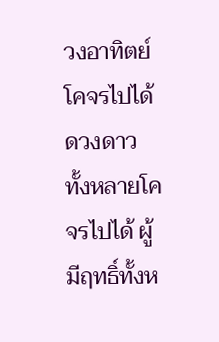วงอาทิตย์โคจรไปได้ดวงดาวทั้งหลายโคจรไปได้ ผู้มีฤทธิ์ทั้งห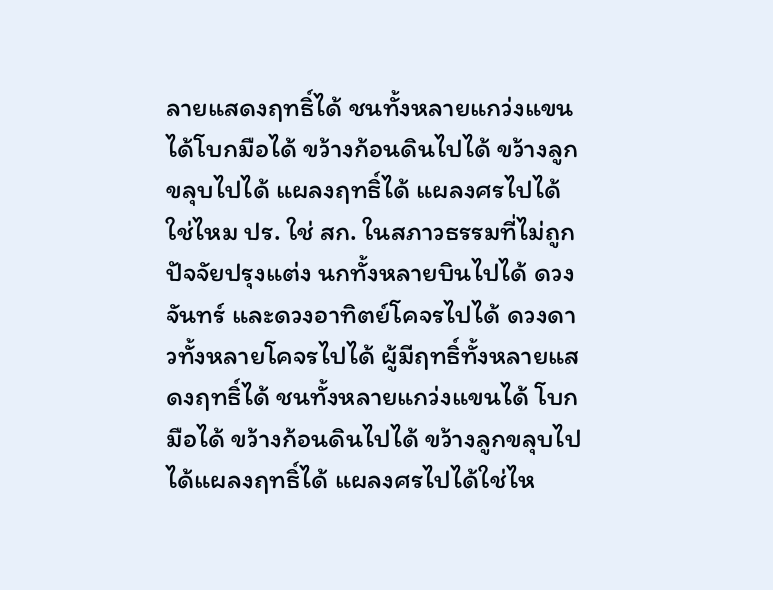ลายแสดงฤทธิ์ได้ ชนทั้งหลายแกว่งแขนได้โบกมือได้ ขว้างก้อนดินไปได้ ขว้างลูกขลุบไปได้ แผลงฤทธิ์ได้ แผลงศรไปได้ใช่ไหม ปร. ใช่ สก. ในสภาวธรรมที่ไม่ถูกปัจจัยปรุงแต่ง นกทั้งหลายบินไปได้ ดวงจันทร์ และดวงอาทิตย์โคจรไปได้ ดวงดาวทั้งหลายโคจรไปได้ ผู้มีฤทธิ์ทั้งหลายแสดงฤทธิ์ได้ ชนทั้งหลายแกว่งแขนได้ โบกมือได้ ขว้างก้อนดินไปได้ ขว้างลูกขลุบไปได้แผลงฤทธิ์ได้ แผลงศรไปได้ใช่ไห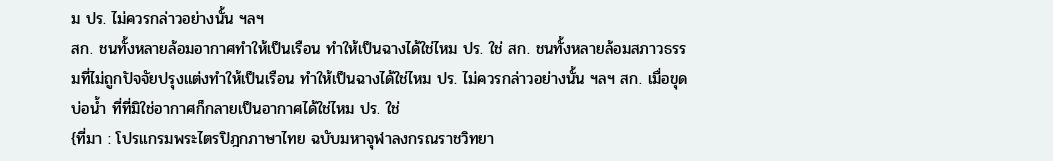ม ปร. ไม่ควรกล่าวอย่างนั้น ฯลฯ
สก. ชนทั้งหลายล้อมอากาศทำให้เป็นเรือน ทำให้เป็นฉางได้ใช่ไหม ปร. ใช่ สก. ชนทั้งหลายล้อมสภาวธรรมที่ไม่ถูกปัจจัยปรุงแต่งทำให้เป็นเรือน ทำให้เป็นฉางได้ใช่ไหม ปร. ไม่ควรกล่าวอย่างนั้น ฯลฯ สก. เมื่อขุดบ่อน้ำ ที่ที่มิใช่อากาศก็กลายเป็นอากาศได้ใช่ไหม ปร. ใช่
{ที่มา : โปรแกรมพระไตรปิฎกภาษาไทย ฉบับมหาจุฬาลงกรณราชวิทยา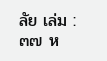ลัย เล่ม : ๓๗ ห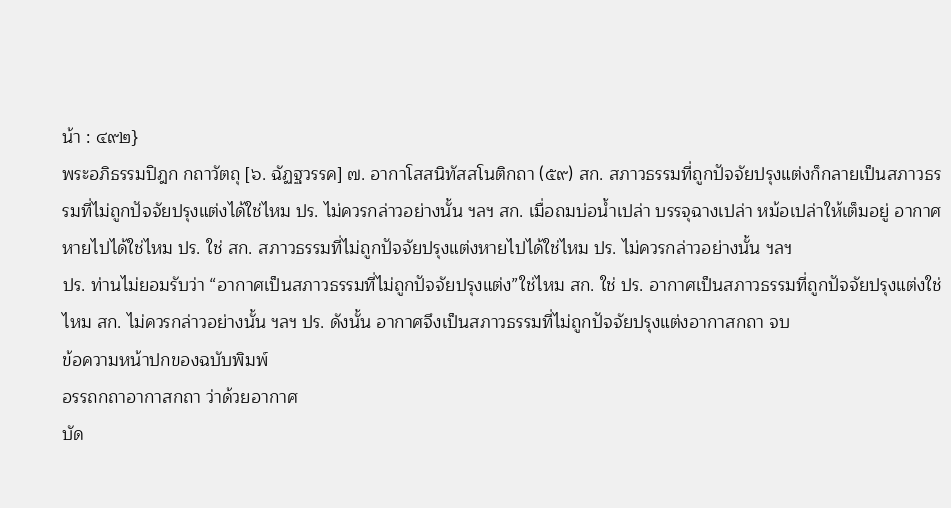น้า : ๔๙๒}
พระอภิธรรมปิฎก กถาวัตถุ [๖. ฉัฏฐวรรค] ๗. อากาโสสนิทัสสโนติกถา (๕๙) สก. สภาวธรรมที่ถูกปัจจัยปรุงแต่งก็กลายเป็นสภาวธรรมที่ไม่ถูกปัจจัยปรุงแต่งได้ใช่ไหม ปร. ไม่ควรกล่าวอย่างนั้น ฯลฯ สก. เมื่อถมบ่อน้ำเปล่า บรรจุฉางเปล่า หม้อเปล่าให้เต็มอยู่ อากาศหายไปได้ใช่ไหม ปร. ใช่ สก. สภาวธรรมที่ไม่ถูกปัจจัยปรุงแต่งหายไปได้ใช่ไหม ปร. ไม่ควรกล่าวอย่างนั้น ฯลฯ
ปร. ท่านไม่ยอมรับว่า “อากาศเป็นสภาวธรรมที่ไม่ถูกปัจจัยปรุงแต่ง”ใช่ไหม สก. ใช่ ปร. อากาศเป็นสภาวธรรมที่ถูกปัจจัยปรุงแต่งใช่ไหม สก. ไม่ควรกล่าวอย่างนั้น ฯลฯ ปร. ดังนั้น อากาศจึงเป็นสภาวธรรมที่ไม่ถูกปัจจัยปรุงแต่งอากาสกถา จบ
ข้อความหน้าปกของฉบับพิมพ์
อรรถกถาอากาสกถา ว่าด้วยอากาศ
บัด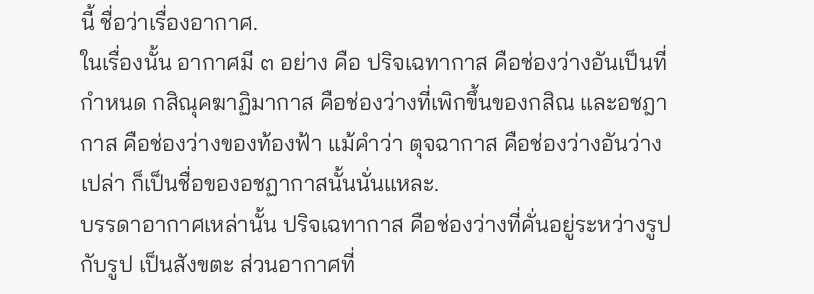นี้ ชื่อว่าเรื่องอากาศ.
ในเรื่องนั้น อากาศมี ๓ อย่าง คือ ปริจเฉทากาส คือช่องว่างอันเป็นที่กำหนด กสิณุคฆาฏิมากาส คือช่องว่างที่เพิกขึ้นของกสิณ และอชฎากาส คือช่องว่างของท้องฟ้า แม้คำว่า ตุจฉากาส คือช่องว่างอันว่างเปล่า ก็เป็นชื่อของอชฏากาสนั้นนั่นแหละ.
บรรดาอากาศเหล่านั้น ปริจเฉทากาส คือช่องว่างที่คั่นอยู่ระหว่างรูปกับรูป เป็นสังขตะ ส่วนอากาศที่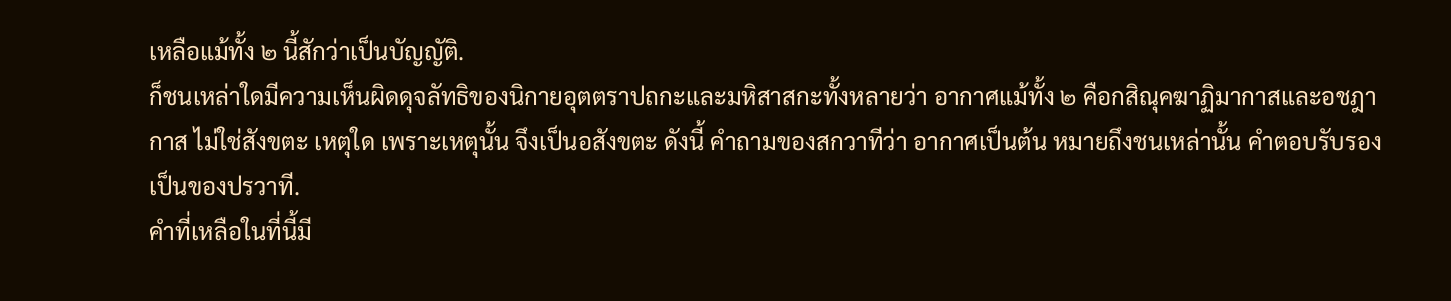เหลือแม้ทั้ง ๒ นี้สักว่าเป็นบัญญัติ.
ก็ชนเหล่าใดมีความเห็นผิดดุจลัทธิของนิกายอุตตราปถกะและมหิสาสกะทั้งหลายว่า อากาศแม้ทั้ง ๒ คือกสิณุคฆาฏิมากาสและอชฎากาส ไม่ใช่สังขตะ เหตุใด เพราะเหตุนั้น จึงเป็นอสังขตะ ดังนี้ คำถามของสกวาทีว่า อากาศเป็นต้น หมายถึงชนเหล่านั้น คำตอบรับรองเป็นของปรวาที.
คำที่เหลือในที่นี้มี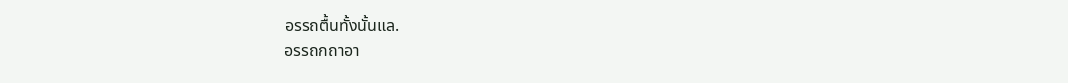อรรถตื้นทั้งนั้นแล.
อรรถกถาอา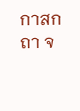กาสกถา จ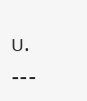บ. ---